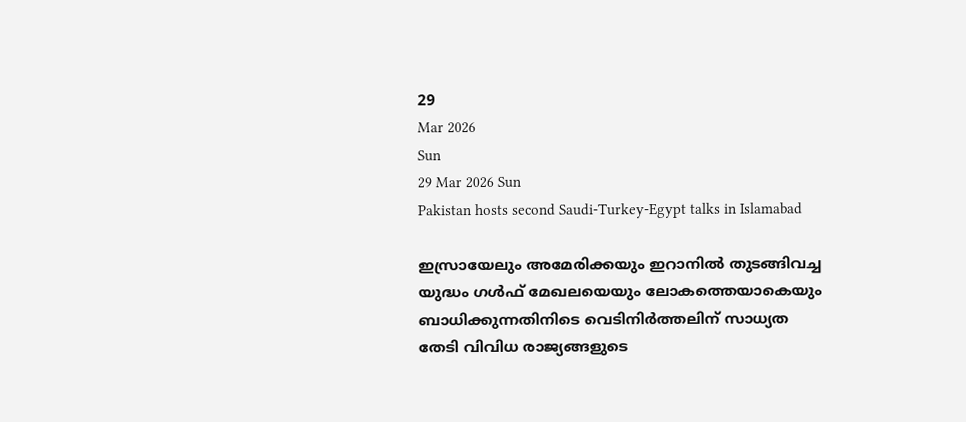29
Mar 2026
Sun
29 Mar 2026 Sun
Pakistan hosts second Saudi-Turkey-Egypt talks in Islamabad

ഇസ്രായേലും അമേരിക്കയും ഇറാനില്‍ തുടങ്ങിവച്ച യുദ്ധം ഗള്‍ഫ് മേഖലയെയും ലോകത്തെയാകെയും ബാധിക്കുന്നതിനിടെ വെടിനിര്‍ത്തലിന് സാധ്യത തേടി വിവിധ രാജ്യങ്ങളുടെ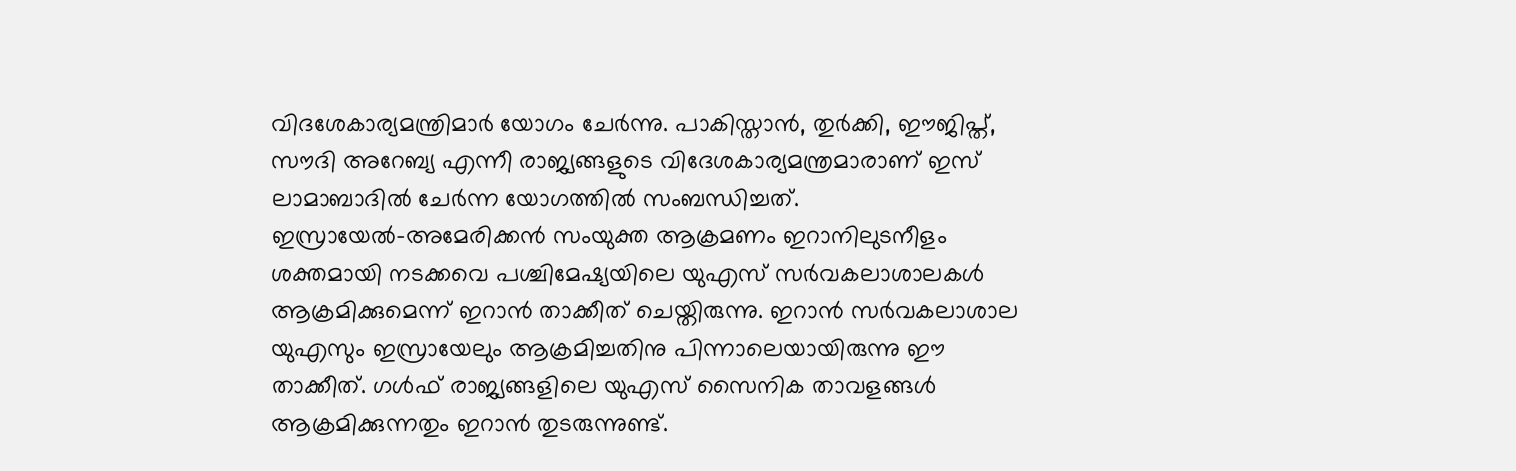വിദശേകാര്യമന്ത്രിമാര്‍ യോഗം ചേര്‍ന്നു. പാകിസ്താന്‍, തുര്‍ക്കി, ഈജിപ്ത്, സൗദി അറേബ്യ എന്നീ രാജ്യങ്ങളുടെ വിദേശകാര്യമന്ത്രമാരാണ് ഇസ് ലാമാബാദില്‍ ചേര്‍ന്ന യോഗത്തില്‍ സംബന്ധിച്ചത്.
ഇസ്രായേല്‍-അമേരിക്കന്‍ സംയുക്ത ആക്രമണം ഇറാനിലുടനീളം ശക്തമായി നടക്കവെ പശ്ചിമേഷ്യയിലെ യുഎസ് സര്‍വകലാശാലകള്‍ ആക്രമിക്കുമെന്ന് ഇറാന്‍ താക്കീത് ചെയ്തിരുന്നു. ഇറാന്‍ സര്‍വകലാശാല യുഎസും ഇസ്രായേലും ആക്രമിച്ചതിനു പിന്നാലെയായിരുന്നു ഈ താക്കീത്. ഗള്‍ഫ് രാജ്യങ്ങളിലെ യുഎസ് സൈനിക താവളങ്ങള്‍ ആക്രമിക്കുന്നതും ഇറാന്‍ തുടരുന്നുണ്ട്.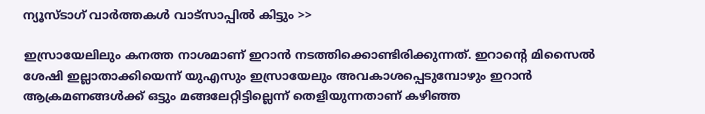ന്യൂസ്ടാഗ് വാര്‍ത്തകള്‍ വാട്‌സാപ്പില്‍ കിട്ടും >>

ഇസ്രായേലിലും കനത്ത നാശമാണ് ഇറാന്‍ നടത്തിക്കൊണ്ടിരിക്കുന്നത്. ഇറാന്റെ മിസൈല്‍ ശേഷി ഇല്ലാതാക്കിയെന്ന് യുഎസും ഇസ്രായേലും അവകാശപ്പെടുമ്പോഴും ഇറാന്‍ ആക്രമണങ്ങള്‍ക്ക് ഒട്ടും മങ്ങലേറ്റിട്ടില്ലെന്ന് തെളിയുന്നതാണ് കഴിഞ്ഞ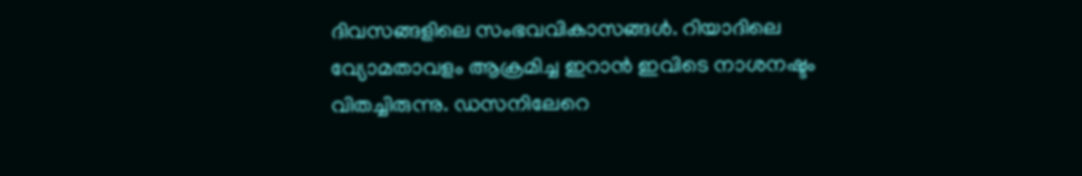ദിവസങ്ങളിലെ സംഭവവികാസങ്ങള്‍. റിയാദിലെ വ്യോമതാവളം ആക്രമിച്ച ഇറാന്‍ ഇവിടെ നാശനഷ്ടം വിതച്ചിരുന്നു. ഡസനിലേറെ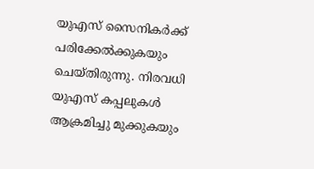യുഎസ് സൈനികര്‍ക്ക് പരിക്കേല്‍ക്കുകയും ചെയ്തിരുന്നു. നിരവധി യുഎസ് കപ്പലുകള്‍ ആക്രമിച്ചു മുക്കുകയും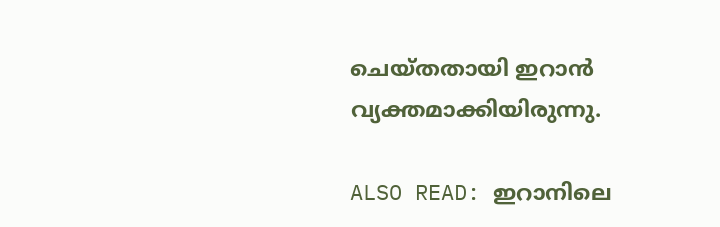ചെയ്തതായി ഇറാന്‍ വ്യക്തമാക്കിയിരുന്നു.

ALSO READ: ഇറാനിലെ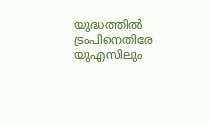യുദ്ധത്തില്‍ ട്രംപിനെതിരേ യുഎസിലും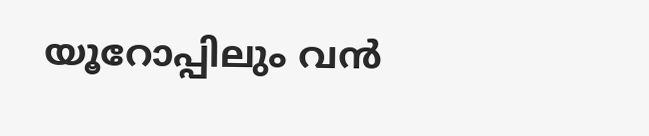യൂറോപ്പിലും വന്‍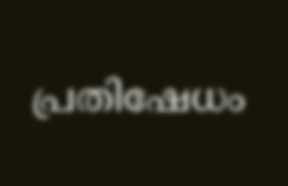പ്രതിഷേധം